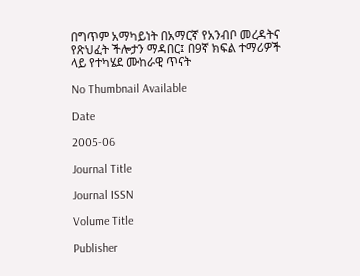በግጥም አማካይነት በአማርኛ የአንብቦ መረዳትና የጽህፈት ችሎታን ማዳበር፤ በ9ኛ ክፍል ተማሪዎች ላይ የተካሄደ ሙከራዊ ጥናት

No Thumbnail Available

Date

2005-06

Journal Title

Journal ISSN

Volume Title

Publisher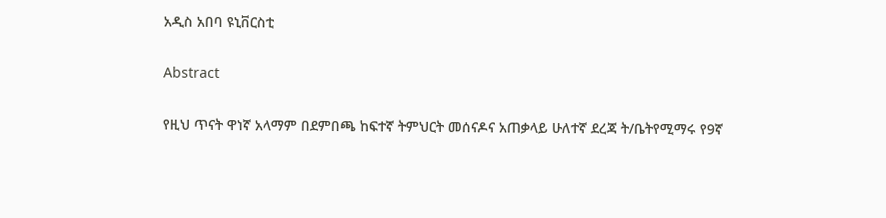አዲስ አበባ ዩኒቨርስቲ

Abstract

የዚህ ጥናት ዋነኛ አላማም በደምበጫ ከፍተኛ ትምህርት መሰናዶና አጠቃላይ ሁለተኛ ደረጃ ት/ቤትየሚማሩ የ9ኛ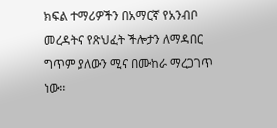ክፍል ተማሪዎችን በአማርኛ የአንብቦ መረዳትና የጽህፈት ችሎታን ለማዳበር ግጥም ያለውን ሚና በሙከራ ማረጋገጥ ነው፡፡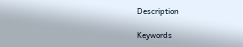Description

Keywords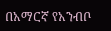በአማርኛ የአንብቦ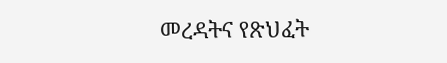መረዳትና የጽህፈት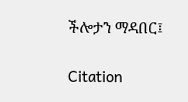ችሎታን ማዳበር፤

Citation